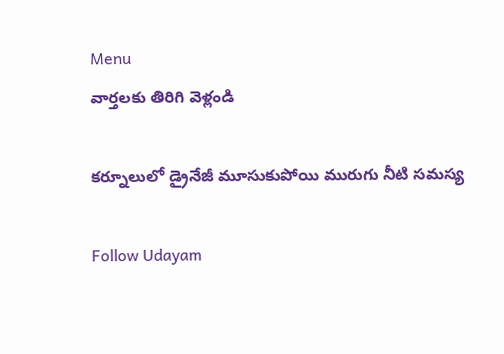Menu
వార్తలకు తిరిగి వెళ్లండి

కర్నూలులో డ్రైనేజీ మూసుకుపోయి మురుగు నీటి సమస్య

Follow Udayam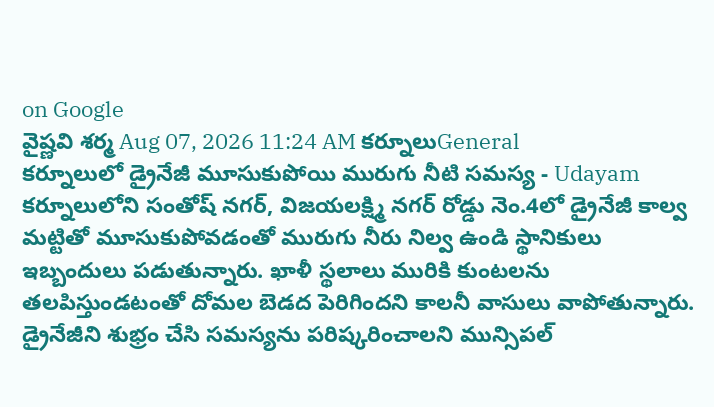on Google
వైష్ణవి శర్మ Aug 07, 2026 11:24 AM కర్నూలుGeneral
కర్నూలులో డ్రైనేజీ మూసుకుపోయి మురుగు నీటి సమస్య - Udayam
కర్నూలులోని సంతోష్ నగర్, విజయలక్ష్మి నగర్ రోడ్డు నెం.4లో డ్రైనేజీ కాల్వ మట్టితో మూసుకుపోవడంతో మురుగు నీరు నిల్వ ఉండి స్థానికులు ఇబ్బందులు పడుతున్నారు. ఖాళీ స్థలాలు మురికి కుంటలను తలపిస్తుండటంతో దోమల బెడద పెరిగిందని కాలనీ వాసులు వాపోతున్నారు. డ్రైనేజీని శుభ్రం చేసి సమస్యను పరిష్కరించాలని మున్సిపల్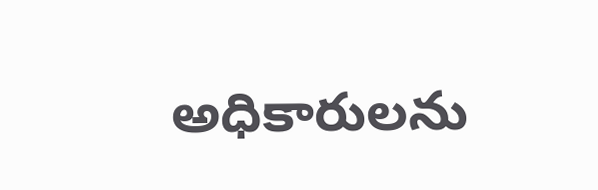అధికారులను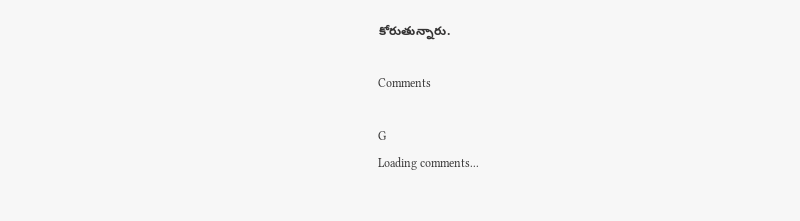కోరుతున్నారు.

Comments

G
Loading comments...